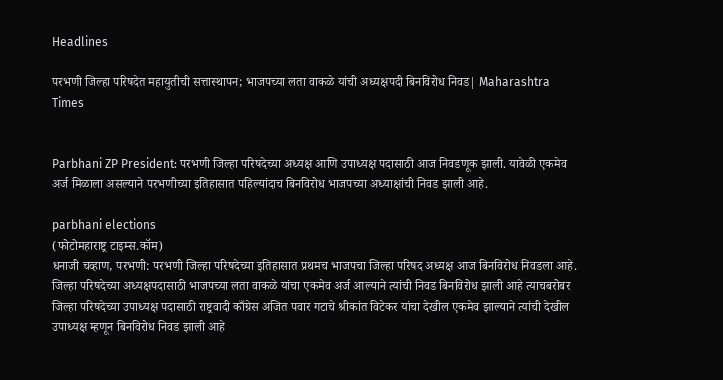Headlines

परभणी जिल्हा परिषदेत महायुतीची सत्तास्थापन; भाजपच्या लता वाकळे यांची अध्यक्षपदी बिनविरोध निवड| Maharashtra Times


Parbhani ZP President: परभणी जिल्हा परिषदेच्या अध्यक्ष आणि उपाध्यक्ष पदासाठी आज निवडणूक झाली. यावेळी एकमेव अर्ज मिळाला असल्याने परभणीच्या इतिहासात पहिल्यांदाच बिनविरोध भाजपच्या अध्याक्षांची निवड झाली आहे.

parbhani elections
(फोटोमहाराष्ट्र टाइम्स.कॉम)
धनाजी चव्हाण, परभणी: परभणी जिल्हा परिषदेच्या इतिहासात प्रथमच भाजपचा जिल्हा परिषद अध्यक्ष आज बिनविरोध निवडला आहे. जिल्हा परिषदेच्या अध्यक्षपदासाठी भाजपच्या लता वाकळे यांचा एकमेव अर्ज आल्याने त्यांची निवड बिनविरोध झाली आहे त्याचबरोबर जिल्हा परिषदेच्या उपाध्यक्ष पदासाठी राष्ट्रवादी काँग्रेस अजित पवार गटाचे श्रीकांत विटेकर यांचा देखील एकमेव झाल्याने त्यांची देखील उपाध्यक्ष म्हणून बिनविरोध निवड झाली आहे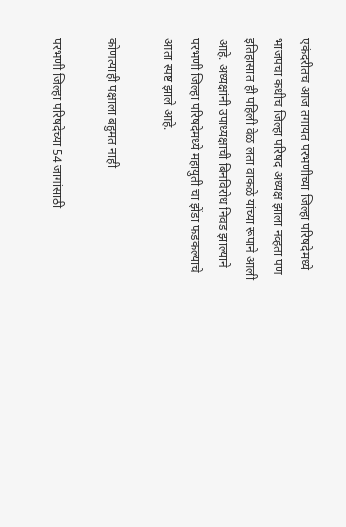एकंदरीतच आज तगायत परभणीच्या जिल्हा परिषदेमध्ये भाजपचा कधीच जिल्हा परिषद अध्यक्ष झाला नव्हता पण इतिहासात ही पहिली वेळ लता वाकळे यांच्या रूपाने आली आहे. अध्यक्षांनी उपाध्यक्षाची बिनविरोध निवड झाल्याने परभणी जिल्हा परिषदेमध्ये महायुती चा झेंडा फडकल्याचे आता स्पष्ट झाले आहे.

कोणत्याही पक्षाला बहुमत नाही

परभणी जिल्हा परिषदेच्या 54 जागांसाठी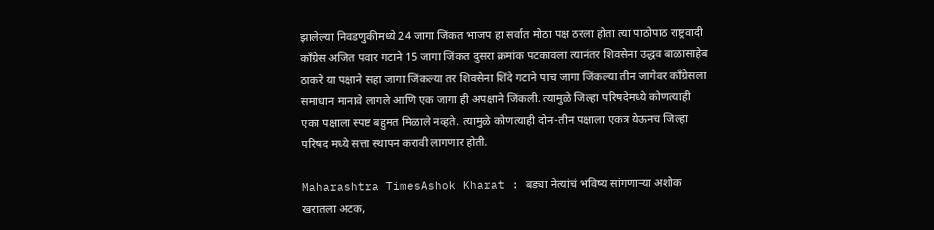झालेल्या निवडणुकीमध्ये 24 जागा जिंकत भाजप हा सर्वात मोठा पक्ष ठरला होता त्या पाठोपाठ राष्ट्रवादी काँग्रेस अजित पवार गटाने 15 जागा जिंकत दुसरा क्रमांक पटकावला त्यानंतर शिवसेना उद्धव बाळासाहेब ठाकरे या पक्षाने सहा जागा जिंकल्या तर शिवसेना शिंदे गटाने पाच जागा जिंकल्या तीन जागेवर काँग्रेसला समाधान मानावे लागले आणि एक जागा ही अपक्षाने जिंकली. त्यामुळे जिल्हा परिषदेमध्ये कोणत्याही एका पक्षाला स्पष्ट बहुमत मिळाले नव्हते. त्यामुळे कोणत्याही दोन-तीन पक्षाला एकत्र येऊनच जिल्हा परिषद मध्ये सत्ता स्थापन करावी लागणार होती.

Maharashtra TimesAshok Kharat : बड्या नेत्यांचं भविष्य सांगणाऱ्या अशोक खरातला अटक,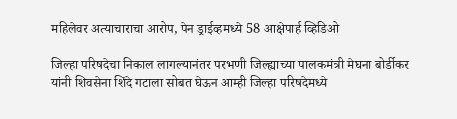महिलेवर अत्याचाराचा आरोप, पेन ड्राईव्हमध्ये 58 आक्षेपार्ह व्हिडिओ

जिल्हा परिषदेचा निकाल लागल्यानंतर परभणी जिल्ह्याच्या पालकमंत्री मेघना बोर्डीकर यांनी शिवसेना शिंदे गटाला सोबत घेऊन आम्ही जिल्हा परिषदेमध्ये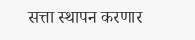सत्ता स्थापन करणार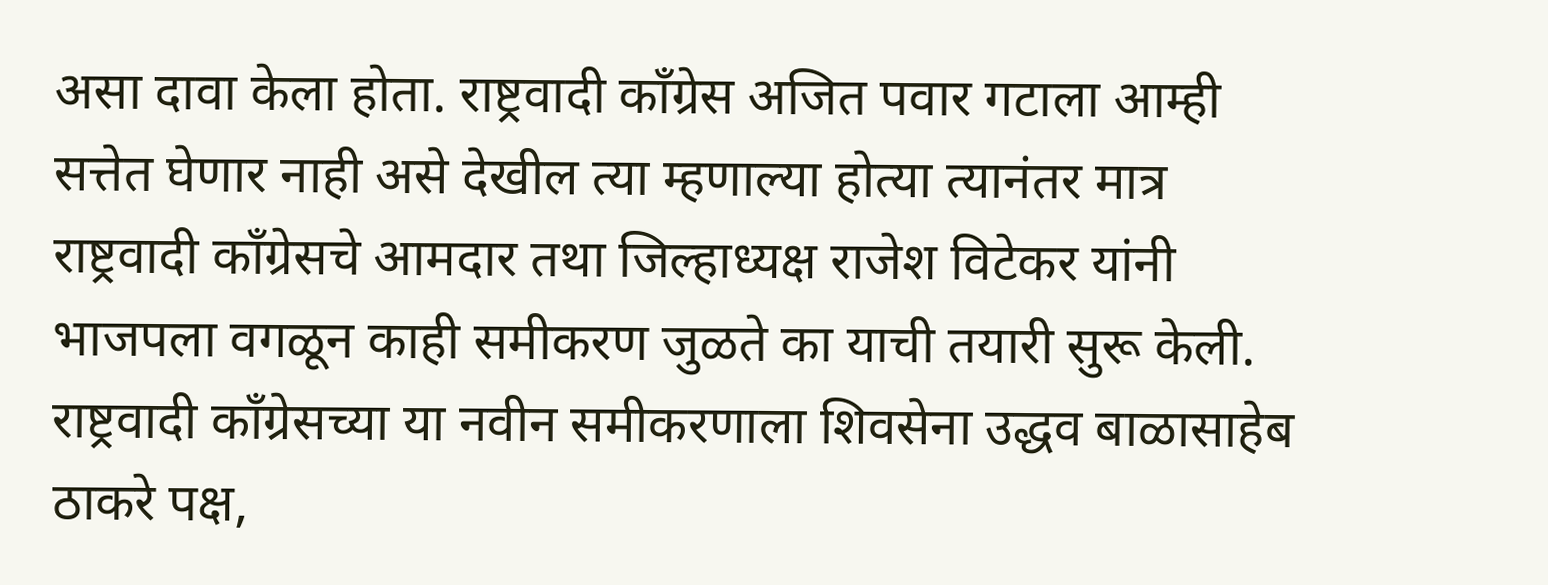असा दावा केला होता. राष्ट्रवादी काँग्रेस अजित पवार गटाला आम्ही सत्तेत घेणार नाही असे देखील त्या म्हणाल्या होत्या त्यानंतर मात्र राष्ट्रवादी काँग्रेसचे आमदार तथा जिल्हाध्यक्ष राजेश विटेकर यांनी भाजपला वगळून काही समीकरण जुळते का याची तयारी सुरू केली. राष्ट्रवादी काँग्रेसच्या या नवीन समीकरणाला शिवसेना उद्धव बाळासाहेब ठाकरे पक्ष,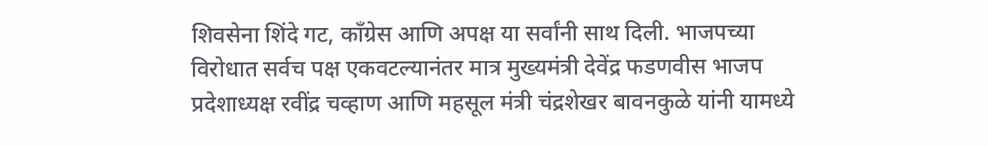शिवसेना शिंदे गट, काँग्रेस आणि अपक्ष या सर्वांनी साथ दिली. भाजपच्या विरोधात सर्वच पक्ष एकवटल्यानंतर मात्र मुख्यमंत्री देवेंद्र फडणवीस भाजप प्रदेशाध्यक्ष रवींद्र चव्हाण आणि महसूल मंत्री चंद्रशेखर बावनकुळे यांनी यामध्ये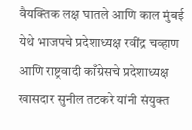वैयक्तिक लक्ष घातले आणि काल मुंबई येथे भाजपचे प्रदेशाध्यक्ष रवींद्र चव्हाण आणि राष्ट्रवादी काँग्रेसचे प्रदेशाध्यक्ष खासदार सुनील तटकरे यांनी संयुक्त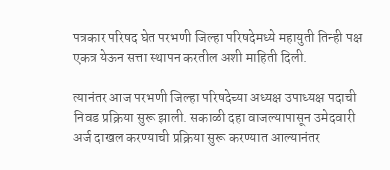पत्रकार परिषद घेत परभणी जिल्हा परिषदेमध्ये महायुती तिन्ही पक्ष एकत्र येऊन सत्ता स्थापन करतील अशी माहिती दिली.

त्यानंतर आज परभणी जिल्हा परिषदेच्या अध्यक्ष उपाध्यक्ष पदाची निवड प्रक्रिया सुरू झाली. सकाळी दहा वाजल्यापासून उमेदवारी अर्ज दाखल करण्याची प्रक्रिया सुरू करण्यात आल्यानंतर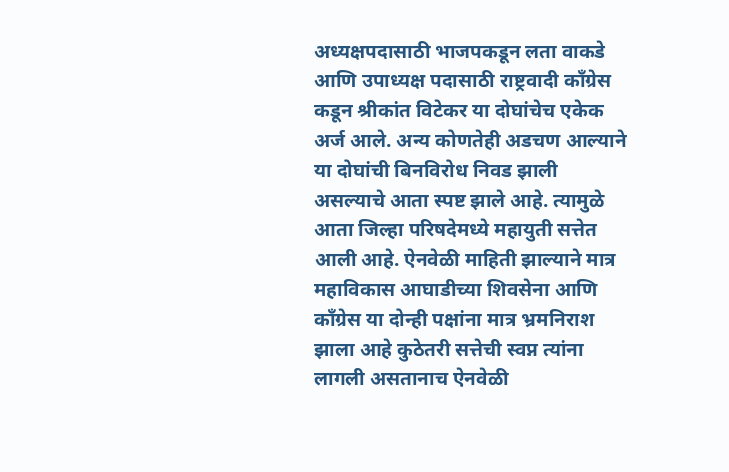अध्यक्षपदासाठी भाजपकडून लता वाकडे आणि उपाध्यक्ष पदासाठी राष्ट्रवादी काँग्रेस कडून श्रीकांत विटेकर या दोघांचेच एकेक अर्ज आले. अन्य कोणतेही अडचण आल्याने या दोघांची बिनविरोध निवड झाली असल्याचे आता स्पष्ट झाले आहे. त्यामुळे आता जिल्हा परिषदेमध्ये महायुती सत्तेत आली आहे. ऐनवेळी माहिती झाल्याने मात्र महाविकास आघाडीच्या शिवसेना आणि काँग्रेस या दोन्ही पक्षांना मात्र भ्रमनिराश झाला आहे कुठेतरी सत्तेची स्वप्न त्यांना लागली असतानाच ऐनवेळी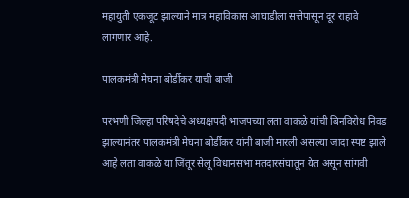महायुती एकजूट झाल्याने मात्र महाविकास आघाडीला सत्तेपासून दूर राहावे लागणार आहे.

पालकमंत्री मेघना बोर्डीकर याची बाजी

परभणी जिल्हा परिषदेचे अध्यक्षपदी भाजपच्या लता वाकळे यांची बिनविरोध निवड झाल्यानंतर पालकमंत्री मेघना बोर्डीकर यांनी बाजी मारली असल्या जादा स्पष्ट झाले आहे लता वाकळे या जिंतूर सेलू विधानसभा मतदारसंघातून येत असून सांगवी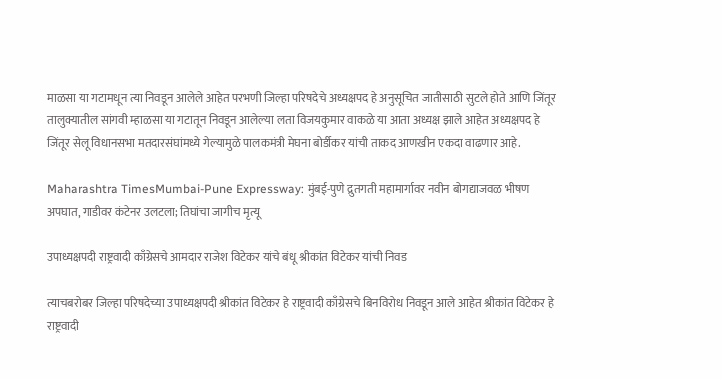माळसा या गटामधून त्या निवडून आलेले आहेत परभणी जिल्हा परिषदेचे अध्यक्षपद हे अनुसूचित जातीसाठी सुटले होते आणि जिंतूर तालुक्यातील सांगवी म्हाळसा या गटातून निवडून आलेल्या लता विजयकुमार वाकळे या आता अध्यक्ष झाले आहेत अध्यक्षपद हे जिंतूर सेलू विधानसभा मतदारसंघांमध्ये गेल्यामुळे पालकमंत्री मेघना बोर्डीकर यांची ताकद आणखीन एकदा वाढणार आहे.

Maharashtra TimesMumbai-Pune Expressway: मुंबई-पुणे द्रुतगती महामार्गावर नवीन बोगद्याजवळ भीषण अपघात, गाडीवर कंटेनर उलटला; तिघांचा जागीच मृत्यू

उपाध्यक्षपदी राष्ट्रवादी काँग्रेसचे आमदार राजेश विटेकर यांचे बंधू श्रीकांत विटेकर यांची निवड

त्याचबरोबर जिल्हा परिषदेच्या उपाध्यक्षपदी श्रीकांत विटेकर हे राष्ट्रवादी काँग्रेसचे बिनविरोध निवडून आले आहेत श्रीकांत विटेकर हे राष्ट्रवादी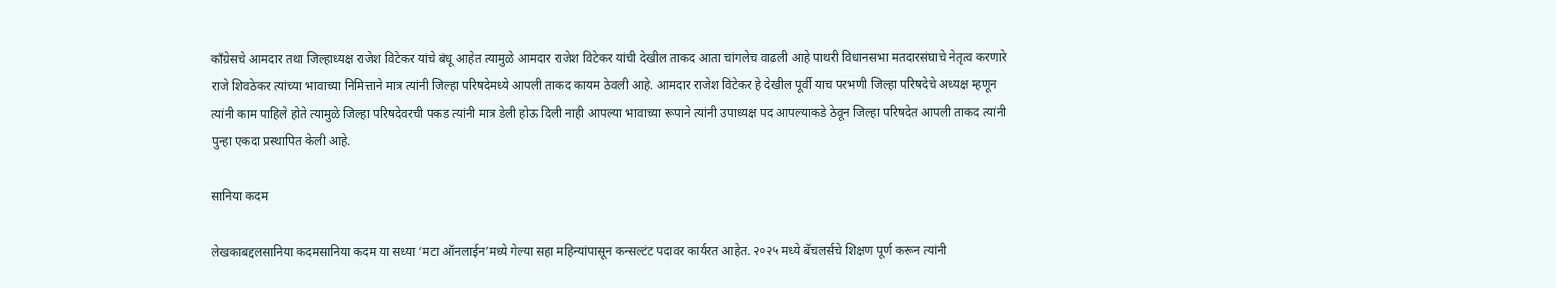काँग्रेसचे आमदार तथा जिल्हाध्यक्ष राजेश विटेकर यांचे बंधू आहेत त्यामुळे आमदार राजेश विटेकर यांची देखील ताकद आता चांगलेच वाढली आहे पाथरी विधानसभा मतदारसंघाचे नेतृत्व करणारे राजे शिवठेकर त्यांच्या भावाच्या निमित्ताने मात्र त्यांनी जिल्हा परिषदेमध्ये आपली ताकद कायम ठेवली आहे. आमदार राजेश विटेकर हे देखील पूर्वी याच परभणी जिल्हा परिषदेचे अध्यक्ष म्हणून त्यांनी काम पाहिले होते त्यामुळे जिल्हा परिषदेवरची पकड त्यांनी मात्र डेली होऊ दिली नाही आपल्या भावाच्या रूपाने त्यांनी उपाध्यक्ष पद आपल्याकडे ठेवून जिल्हा परिषदेत आपली ताकद त्यांनी पुन्हा एकदा प्रस्थापित केली आहे.

सानिया कदम

लेखकाबद्दलसानिया कदमसानिया कदम या सध्या ‘मटा ऑनलाईन’मध्ये गेल्या सहा महिन्यांपासून कन्सल्टंट पदावर कार्यरत आहेत. २०२५ मध्ये बॅचलर्सचे शिक्षण पूर्ण करून त्यांनी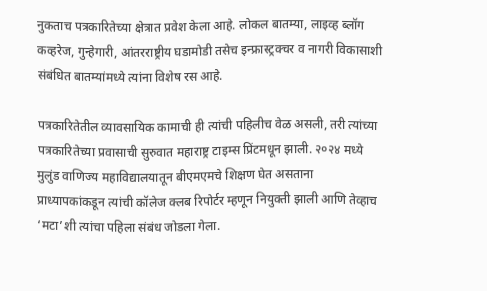नुकताच पत्रकारितेच्या क्षेत्रात प्रवेश केला आहे. लोकल बातम्या, लाइव्ह ब्लॉग कव्हरेज, गुन्हेगारी, आंतरराष्ट्रीय घडामोडी तसेच इन्फ्रास्ट्रक्चर व नागरी विकासाशी संबंधित बातम्यांमध्ये त्यांना विशेष रस आहे.

पत्रकारितेतील व्यावसायिक कामाची ही त्यांची पहिलीच वेळ असली, तरी त्यांच्या पत्रकारितेच्या प्रवासाची सुरुवात महाराष्ट्र टाइम्स प्रिंटमधून झाली. २०२४ मध्ये मुलुंड वाणिज्य महाविद्यालयातून बीएमएमचे शिक्षण घेत असताना प्राध्यापकांकडून त्यांची कॉलेज क्लब रिपोर्टर म्हणून नियुक्ती झाली आणि तेव्हाच ‘मटा’शी त्यांचा पहिला संबंध जोडला गेला.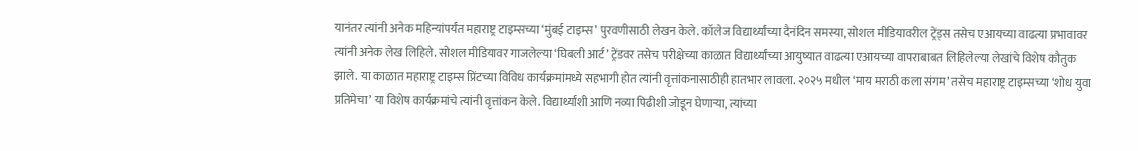यानंतर त्यांनी अनेक महिन्यांपर्यंत महाराष्ट्र टाइम्सच्या ‘मुंबई टाइम्स’ पुरवणीसाठी लेखन केले. कॉलेज विद्यार्थ्यांच्या दैनंदिन समस्या, सोशल मीडियावरील ट्रेंड्स तसेच एआयच्या वाढत्या प्रभावावर त्यांनी अनेक लेख लिहिले. सोशल मीडियावर गाजलेल्या ‘घिबली आर्ट’ ट्रेंडवर तसेच परीक्षेच्या काळात विद्यार्थ्यांच्या आयुष्यात वाढत्या एआयच्या वापराबाबत लिहिलेल्या लेखांचे विशेष कौतुक झाले. या काळात महाराष्ट्र टाइम्स प्रिंटच्या विविध कार्यक्रमांमध्ये सहभागी होत त्यांनी वृत्तांकनासाठीही हातभार लावला. २०२५ मधील ‘माय मराठी कला संगम’ तसेच महाराष्ट्र टाइम्सच्या ‘शोध युवा प्रतिमेचा’ या विशेष कार्यक्रमांचे त्यांनी वृत्तांकन केले. विद्यार्थ्यांशी आणि नव्या पिढीशी जोडून घेणाऱ्या, त्यांच्या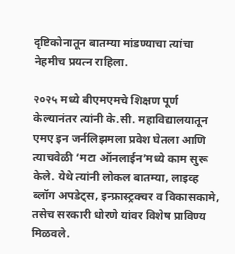दृष्टिकोनातून बातम्या मांडण्याचा त्यांचा नेहमीच प्रयत्न राहिला.

२०२५ मध्ये बीएमएमचे शिक्षण पूर्ण केल्यानंतर त्यांनी के.सी. महाविद्यालयातून एमए इन जर्नलिझमला प्रवेश घेतला आणि त्याचवेळी ‘मटा ऑनलाईन’मध्ये काम सुरू केले. येथे त्यांनी लोकल बातम्या, लाइव्ह ब्लॉग अपडेट्स, इन्फ्रास्ट्रक्चर व विकासकामे, तसेच सरकारी धोरणे यांवर विशेष प्राविण्य मिळवले.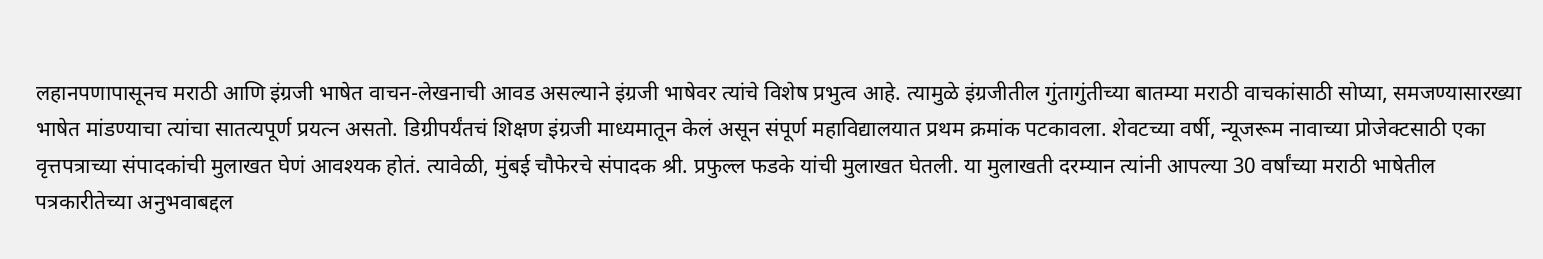लहानपणापासूनच मराठी आणि इंग्रजी भाषेत वाचन-लेखनाची आवड असल्याने इंग्रजी भाषेवर त्यांचे विशेष प्रभुत्व आहे. त्यामुळे इंग्रजीतील गुंतागुंतीच्या बातम्या मराठी वाचकांसाठी सोप्या, समजण्यासारख्या भाषेत मांडण्याचा त्यांचा सातत्यपूर्ण प्रयत्न असतो. डिग्रीपर्यंतचं शिक्षण इंग्रजी माध्यमातून केलं असून संपूर्ण महाविद्यालयात प्रथम क्रमांक पटकावला. शेवटच्या वर्षी, न्यूजरूम नावाच्या प्रोजेक्टसाठी एका वृत्तपत्राच्या संपादकांची मुलाखत घेणं आवश्यक होतं. त्यावेळी, मुंबई चौफेरचे संपादक श्री. प्रफुल्ल फडके यांची मुलाखत घेतली. या मुलाखती दरम्यान त्यांनी आपल्या 30 वर्षांच्या मराठी भाषेतील पत्रकारीतेच्या अनुभवाबद्दल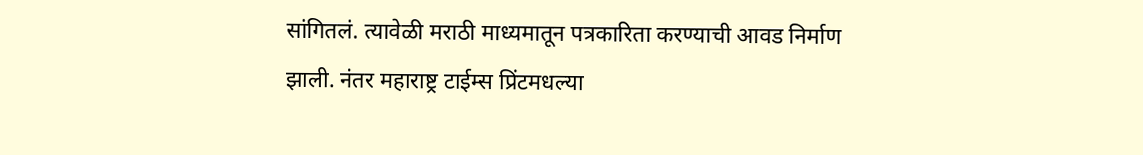सांगितलं. त्यावेळी मराठी माध्यमातून पत्रकारिता करण्याची आवड निर्माण झाली. नंतर महाराष्ट्र टाईम्स प्रिंटमधल्या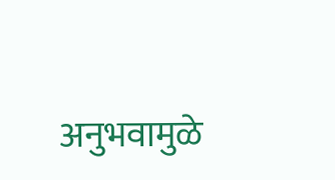अनुभवामुळे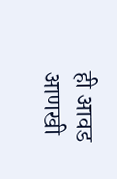ही आवड आणखी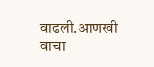वाढली.आणखी वाचा